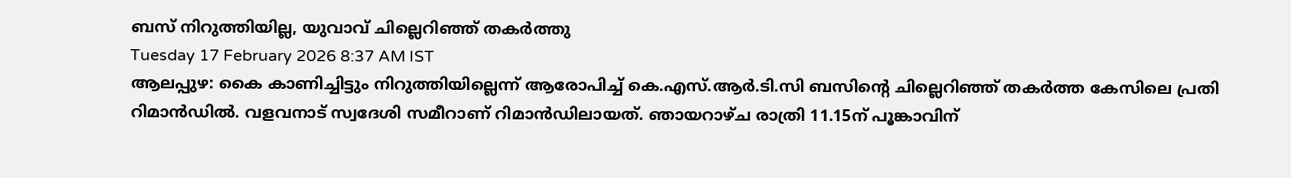ബസ് നിറുത്തിയില്ല, യുവാവ് ചില്ലെറിഞ്ഞ് തകർത്തു
Tuesday 17 February 2026 8:37 AM IST
ആലപ്പുഴ: കൈ കാണിച്ചിട്ടും നിറുത്തിയില്ലെന്ന് ആരോപിച്ച് കെ.എസ്.ആർ.ടി.സി ബസിന്റെ ചില്ലെറിഞ്ഞ് തകർത്ത കേസിലെ പ്രതി റിമാൻഡിൽ. വളവനാട് സ്വദേശി സമീറാണ് റിമാൻഡിലായത്. ഞായറാഴ്ച രാത്രി 11.15ന് പൂങ്കാവിന്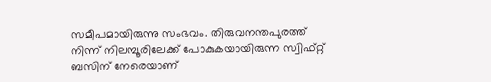സമീപമായിരുന്നു സംഭവം. തിരുവനന്തപുരത്ത് നിന്ന് നിലമ്പൂരിലേക്ക് പോകുകയായിരുന്ന സ്വിഫ്റ്റ് ബസിന് നേരെയാണ്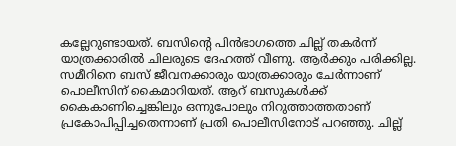കല്ലേറുണ്ടായത്. ബസിന്റെ പിൻഭാഗത്തെ ചില്ല് തകർന്ന് യാത്രക്കാരിൽ ചിലരുടെ ദേഹത്ത് വീണു. ആർക്കും പരിക്കില്ല. സമീറിനെ ബസ് ജീവനക്കാരും യാത്രക്കാരും ചേർന്നാണ് പൊലീസിന് കൈമാറിയത്. ആറ് ബസുകൾക്ക് കൈകാണിച്ചെങ്കിലും ഒന്നുപോലും നിറുത്താത്തതാണ് പ്രകോപിപ്പിച്ചതെന്നാണ് പ്രതി പൊലീസിനോട് പറഞ്ഞു. ചില്ല്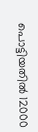പൊട്ടിയതിൽ 12000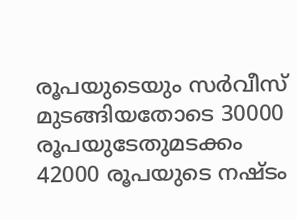രൂപയുടെയും സർവീസ് മുടങ്ങിയതോടെ 30000 രൂപയുടേതുമടക്കം 42000 രൂപയുടെ നഷ്ടം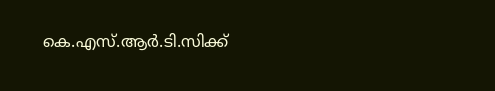കെ.എസ്.ആർ.ടി.സിക്ക്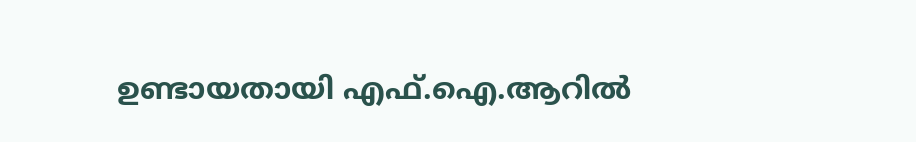ഉണ്ടായതായി എഫ്.ഐ.ആറിൽ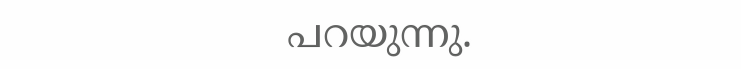പറയുന്നു.